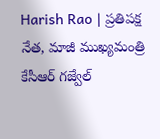Harish Rao | ప్రతిపక్ష నేత, మాజీ ముఖ్యమంత్రి కేసీఆర్ గజ్వేల్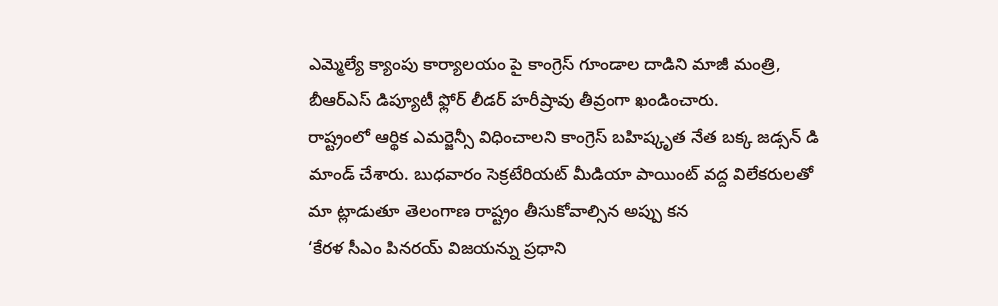ఎమ్మెల్యే క్యాంపు కార్యాలయం పై కాంగ్రెస్ గూండాల దాడిని మాజీ మంత్రి, బీఆర్ఎస్ డిప్యూటీ ఫ్లోర్ లీడర్ హరీష్రావు తీవ్రంగా ఖండించారు.
రాష్ట్రంలో ఆర్థిక ఎమర్జెన్సీ విధించాలని కాంగ్రెస్ బహిష్కృత నేత బక్క జడ్సన్ డి మాండ్ చేశారు. బుధవారం సెక్రటేరియట్ మీడియా పాయింట్ వద్ద విలేకరులతో మా ట్లాడుతూ తెలంగాణ రాష్ట్రం తీసుకోవాల్సిన అప్పు కన
‘కేరళ సీఎం పినరయ్ విజయన్ను ప్రధాని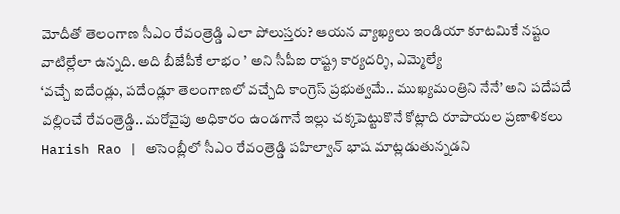మోదీతో తెలంగాణ సీఎం రేవంత్రెడ్డి ఎలా పోలుస్తరు? ఆయన వ్యాఖ్యలు ఇండియా కూటమికే నష్టం వాటిల్లేలా ఉన్నది. అది బీజేపీకే లాభం ’ అని సీపీఐ రాష్ట్ర కార్యదర్శి, ఎమ్మెల్యే
‘వచ్చే ఐదేండ్లు, పదేండ్లూ తెలంగాణలో వచ్చేది కాంగ్రెస్ ప్రభుత్వమే.. ముఖ్యమంత్రిని నేనే’ అని పదేపదే వల్లించే రేవంత్రెడ్డి.. మరోవైపు అధికారం ఉండగానే ఇల్లు చక్కపెట్టుకొనే కోట్లాది రూపాయల ప్రణాళికలు
Harish Rao | అసెంబ్లీలో సీఎం రేవంత్రెడ్డి పహిల్వాన్ భాష మాట్లడుతున్నడని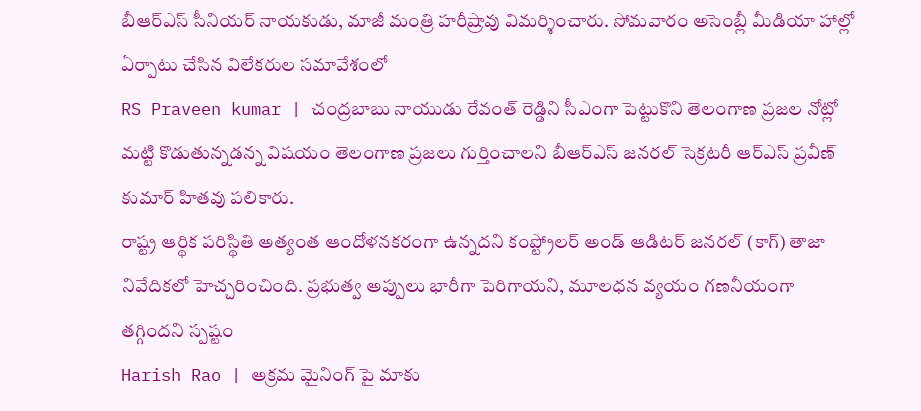బీఆర్ఎస్ సీనియర్ నాయకుడు, మాజీ మంత్రి హరీష్రావు విమర్శించారు. సోమవారం అసెంబ్లీ మీడియా హాల్లో ఏర్పాటు చేసిన విలేకరుల సమావేశంలో
RS Praveen kumar | చంద్రబాబు నాయుడు రేవంత్ రెడ్డిని సీఎంగా పెట్టుకొని తెలంగాణ ప్రజల నోట్లో మట్టి కొడుతున్నడన్న విషయం తెలంగాణ ప్రజలు గుర్తించాలని బీఆర్ఎస్ జనరల్ సెక్రటరీ ఆర్ఎస్ ప్రవీణ్ కుమార్ హితవు పలికారు.
రాష్ట్ర ఆర్థిక పరిస్థితి అత్యంత ఆందోళనకరంగా ఉన్నదని కంప్ట్రోలర్ అండ్ ఆడిటర్ జనరల్ (కాగ్) తాజా నివేదికలో హెచ్చరించింది. ప్రభుత్వ అప్పులు భారీగా పెరిగాయని, మూలధన వ్యయం గణనీయంగా తగ్గిందని స్పష్టం
Harish Rao | అక్రమ మైనింగ్ పై మాకు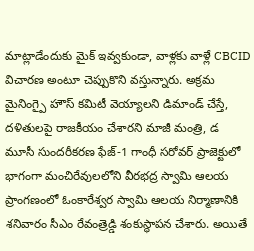మాట్లాడేందుకు మైక్ ఇవ్వకుండా, వాళ్లకు వాళ్లే CBCID విచారణ అంటూ చెప్పుకొని వస్తున్నారు. అక్రమ మైనింగ్పై హౌస్ కమిటీ వెయ్యాలని డిమాండ్ చేస్తే, దళితులపై రాజకీయం చేశారని మాజీ మంత్రి, డ
మూసీ సుందరీకరణ ఫేజ్-1 గాంధీ సరోవర్ ప్రాజెక్టులో భాగంగా మంచిరేవులలోని వీరభద్ర స్వామి ఆలయ ప్రాంగణంలో ఓంకారేశ్వర స్వామి ఆలయ నిర్మాణానికి శనివారం సీఎం రేవంత్రెడ్డి శంకుస్థాపన చేశారు. అయితే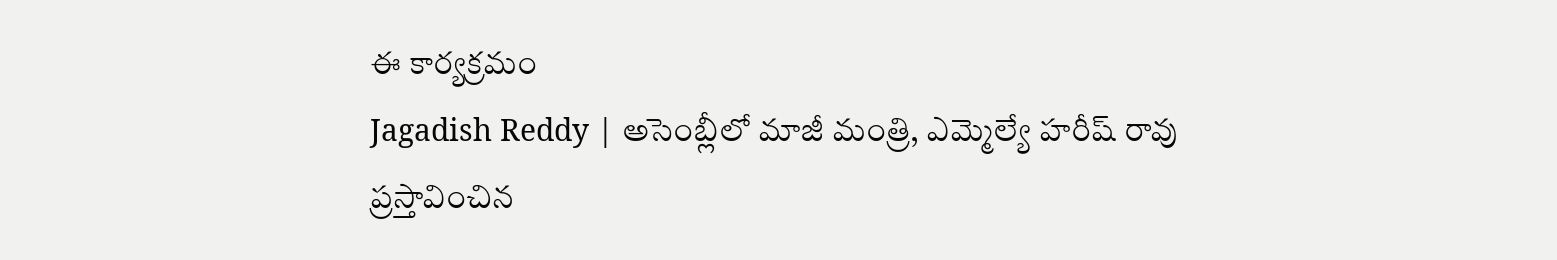ఈ కార్యక్రమం
Jagadish Reddy | అసెంబ్లీలో మాజీ మంత్రి, ఎమ్మెల్యే హరీష్ రావు ప్రస్తావించిన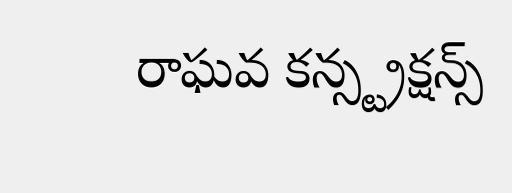రాఘవ కన్స్ట్రక్షన్స్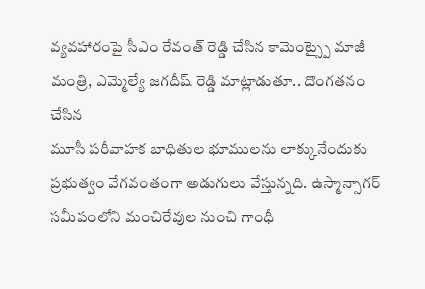వ్యవహారంపై సీఎం రేవంత్ రెడ్డి చేసిన కామెంట్స్పై మాజీ మంత్రి, ఎమ్మెల్యే జగదీష్ రెడ్డి మాట్లాడుతూ.. దొంగతనం చేసిన
మూసీ పరీవాహక బాధితుల భూములను లాక్కునేందుకు ప్రభుత్వం వేగవంతంగా అడుగులు వేస్తున్నది. ఉస్మాన్సాగర్ సమీపంలోని మంచిరేవుల నుంచి గాంధీ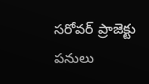సరోవర్ ప్రాజెక్టు పనులు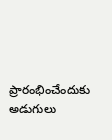ప్రారంభించేందుకు అడుగులు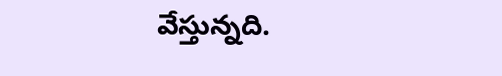వేస్తున్నది.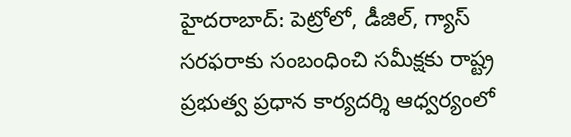హైదరాబాద్: పెట్రోలో, డీజిల్, గ్యాస్ సరఫరాకు సంబంధించి సమీక్షకు రాష్ట్ర ప్రభుత్వ ప్రధాన కార్యదర్శి ఆధ్వర్యంలో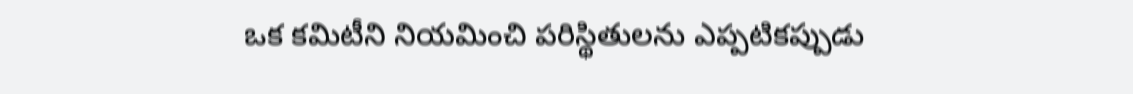ఒక కమిటీని నియమించి పరిస్థితులను ఎప్పటికప్పుడు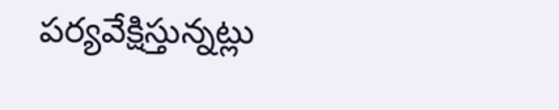పర్యవేక్షిస్తున్నట్లు